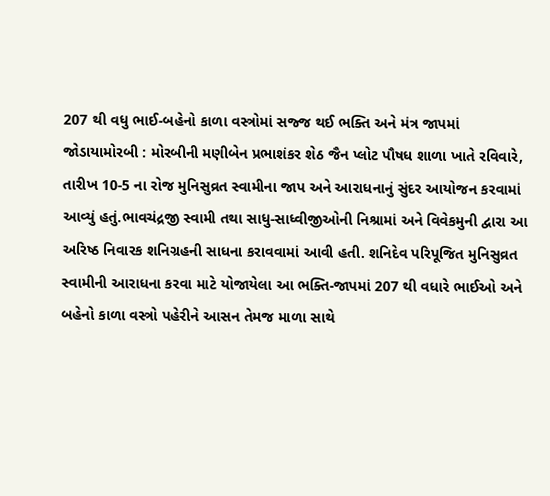207 થી વધુ ભાઈ-બહેનો કાળા વસ્ત્રોમાં સજ્જ થઈ ભક્તિ અને મંત્ર જાપમાં જોડાયામોરબી : મોરબીની મણીબેન પ્રભાશંકર શેઠ જૈન પ્લોટ પૌષધ શાળા ખાતે રવિવારે, તારીખ 10-5 ના રોજ મુનિસુવ્રત સ્વામીના જાપ અને આરાધનાનું સુંદર આયોજન કરવામાં આવ્યું હતું.ભાવચંદ્રજી સ્વામી તથા સાધુ-સાધ્વીજીઓની નિશ્રામાં અને વિવેકમુની દ્વારા આ અરિષ્ઠ નિવારક શનિગ્રહની સાધના કરાવવામાં આવી હતી. શનિદેવ પરિપૂજિત મુનિસુવ્રત સ્વામીની આરાધના કરવા માટે યોજાયેલા આ ભક્તિ-જાપમાં 207 થી વધારે ભાઈઓ અને બહેનો કાળા વસ્ત્રો પહેરીને આસન તેમજ માળા સાથે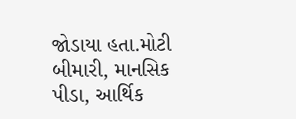જોડાયા હતા.મોટી બીમારી, માનસિક પીડા, આર્થિક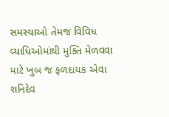સમસ્યાઓ તેમજ વિવિધ વ્યાધિઓમાંથી મુક્તિ મેળવવા માટે ખુબ જ ફળદાયક એવા શનિદેવ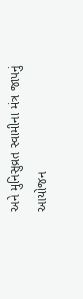અને મુનિસુવ્રત સ્વામીના મંત્ર જાપનું આયોજન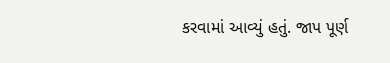કરવામાં આવ્યું હતું. જાપ પૂર્ણ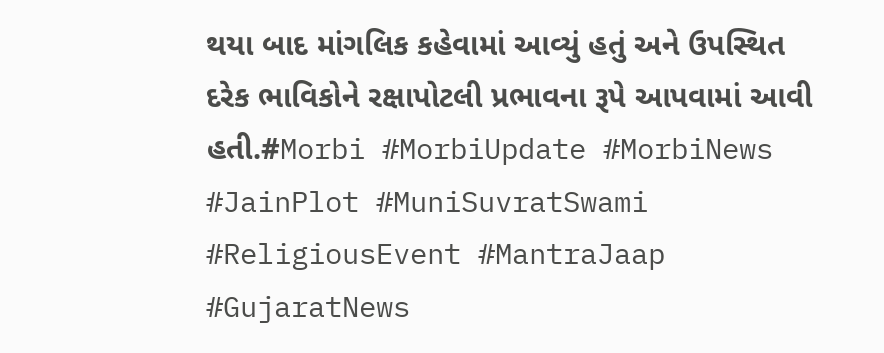થયા બાદ માંગલિક કહેવામાં આવ્યું હતું અને ઉપસ્થિત દરેક ભાવિકોને રક્ષાપોટલી પ્રભાવના રૂપે આપવામાં આવી હતી.#Morbi #MorbiUpdate #MorbiNews #JainPlot #MuniSuvratSwami #ReligiousEvent #MantraJaap #GujaratNews